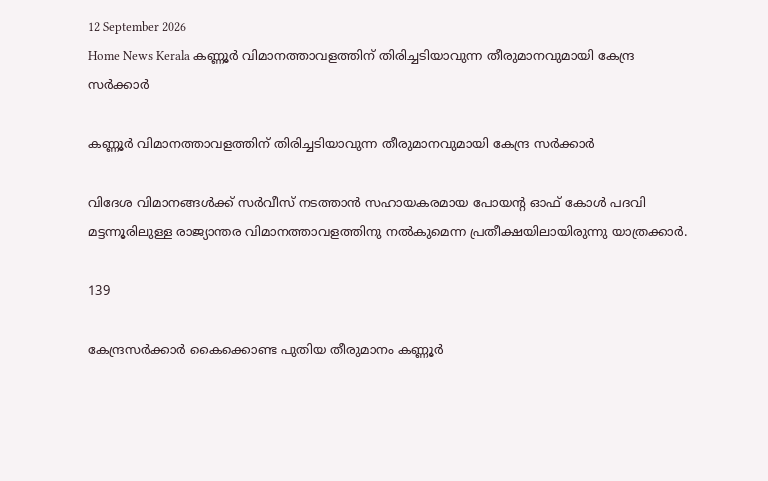12 September 2026
Home News Kerala കണ്ണൂര്‍ വിമാനത്താവളത്തിന് തിരിച്ചടിയാവുന്ന തീരുമാനവുമായി കേന്ദ്ര സർക്കാർ

കണ്ണൂര്‍ വിമാനത്താവളത്തിന് തിരിച്ചടിയാവുന്ന തീരുമാനവുമായി കേന്ദ്ര സർക്കാർ

വിദേശ വിമാനങ്ങള്‍ക്ക് സര്‍വീസ് നടത്താന്‍ സഹായകരമായ പോയന്റ ഓഫ് കോള്‍ പദവി മട്ടന്നൂരിലുള്ള രാജ്യാന്തര വിമാനത്താവളത്തിനു നല്‍കുമെന്ന പ്രതീക്ഷയിലായിരുന്നു യാത്രക്കാര്‍.

139

കേന്ദ്രസര്‍ക്കാര്‍ കൈക്കൊണ്ട പുതിയ തീരുമാനം കണ്ണൂര്‍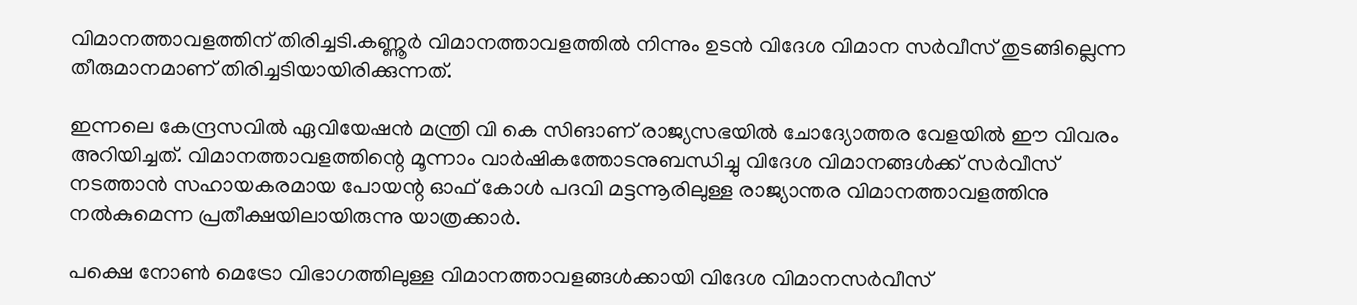വിമാനത്താവളത്തിന് തിരിച്ചടി.കണ്ണൂര്‍ വിമാനത്താവളത്തില്‍ നിന്നും ഉടന്‍ വിദേശ വിമാന സര്‍വീസ് തുടങ്ങില്ലെന്ന തീരുമാനമാണ് തിരിച്ചടിയായിരിക്കുന്നത്.

ഇന്നലെ കേന്ദ്രസവില്‍ ഏവിയേഷന്‍ മന്ത്രി വി കെ സിങാണ് രാജ്യസഭയില്‍ ചോദ്യോത്തര വേളയില്‍ ഈ വിവരം അറിയിച്ചത്. വിമാനത്താവളത്തിന്റെ മൂന്നാം വാര്‍ഷികത്തോടനുബന്ധിച്ചു വിദേശ വിമാനങ്ങള്‍ക്ക് സര്‍വീസ് നടത്താന്‍ സഹായകരമായ പോയന്റ ഓഫ് കോള്‍ പദവി മട്ടന്നൂരിലുള്ള രാജ്യാന്തര വിമാനത്താവളത്തിനു നല്‍കുമെന്ന പ്രതീക്ഷയിലായിരുന്നു യാത്രക്കാര്‍.

പക്ഷെ നോണ്‍ മെട്രോ വിഭാഗത്തിലുള്ള വിമാനത്താവളങ്ങള്‍ക്കായി വിദേശ വിമാനസര്‍വീസ്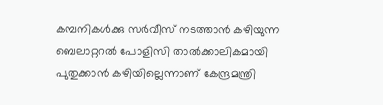കമ്പനികള്‍ക്കു സര്‍വീസ് നടത്താന്‍ കഴിയുന്ന ബെലാറ്ററല്‍ പോളിസി താല്‍ക്കാലികമായി പുതുക്കാന്‍ കഴിയില്ലെന്നാണ് കേന്ദ്രമന്ത്രി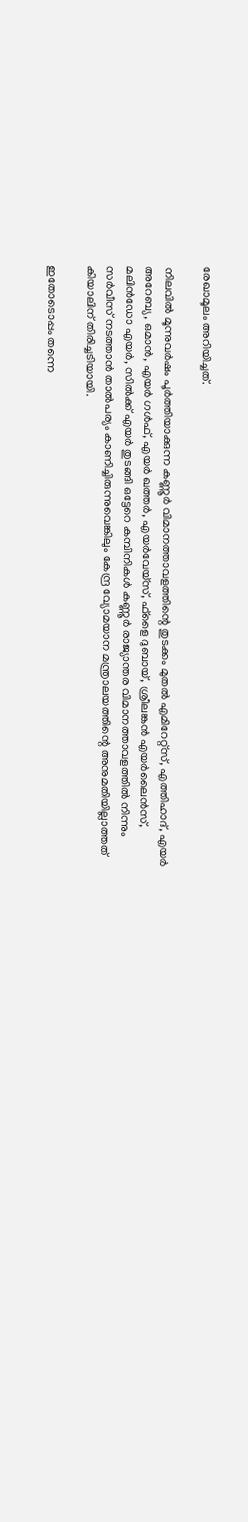രേഖാമൂലം അറിയിച്ചത്.

നിലവിൽ മൂന്നുവര്‍ഷം പൂര്‍ത്തിയാക്കുന്ന കണ്ണൂര്‍ വിമാനത്താവളത്തിന്റെ തുടക്കം മുതല്‍ എമിറേറ്റ്സ്, എത്തിഹാദ്, എയര്‍ അറേബ്യ, ഒമാന്‍, എയര്‍ ഗള്‍ഫ്, എയര്‍ ഖത്തര്‍, എയര്‍വേയ്സ്, ഫ്ളൈ ദുബായ്, ശ്രീലങ്കന്‍ എയര്‍ലൈന്‍സ്, മലിന്‍ഡോ എയര്‍, സില്‍ക്ക് എയര്‍ തുടങ്ങി ഒട്ടേറെ കമ്പിനികള്‍ കണ്ണൂര്‍ രാജ്യാന്തര വിമാനത്താവളത്തില്‍ നിന്നും സര്‍വീസ് നടത്താന്‍ താല്‍പര്യം കാണിച്ചിരുന്നുവെങ്കിലും കേന്ദ്ര വ്യോമയാന മന്ത്രാലയത്തിന്റെ അനുമതിയില്ലാത്തത് കിയാലിന് തിരിച്ചടിയായി.

ഇതോടൊപ്പം തന്നെ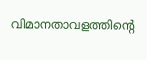വിമാനതാവളത്തിന്റെ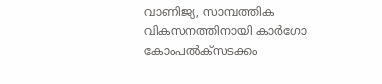വാണിജ്യ, സാമ്പത്തിക വികസനത്തിനായി കാര്‍ഗോ കോംപല്‍ക്സടക്കം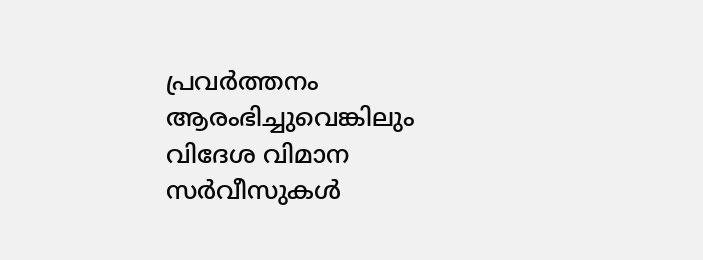പ്രവര്‍ത്തനം ആരംഭിച്ചുവെങ്കിലും വിദേശ വിമാന സര്‍വീസുകള്‍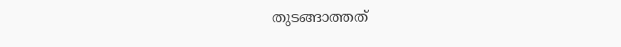തുടങ്ങാത്തത്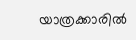യാത്രക്കാരില്‍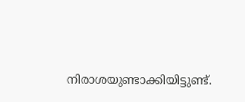നിരാശയുണ്ടാക്കിയിട്ടുണ്ട്.